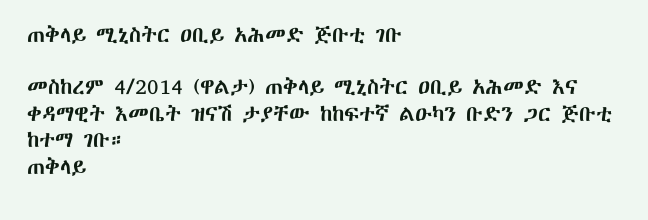ጠቅላይ ሚኒስትር ዐቢይ አሕመድ ጅቡቲ ገቡ

መስከረም 4/2014 (ዋልታ) ጠቅላይ ሚኒስትር ዐቢይ አሕመድ እና ቀዳማዊት እመቤት ዝናሽ ታያቸው ከከፍተኛ ልዑካን ቡድን ጋር ጅቡቲ ከተማ ገቡ።
ጠቅላይ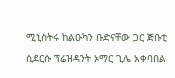ሚኒስትሩ ከልዑካን ቡድናቸው ጋር ጅቡቲ ሲደርሱ ፕሬዝዳንት ኦማር ጊሌ አቀባበል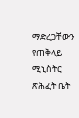ማድረጋቸውን የጠቅላይ ሚኒስትር ጽሕፈት ቤት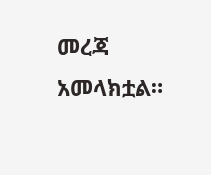መረጃ አመላክቷል።